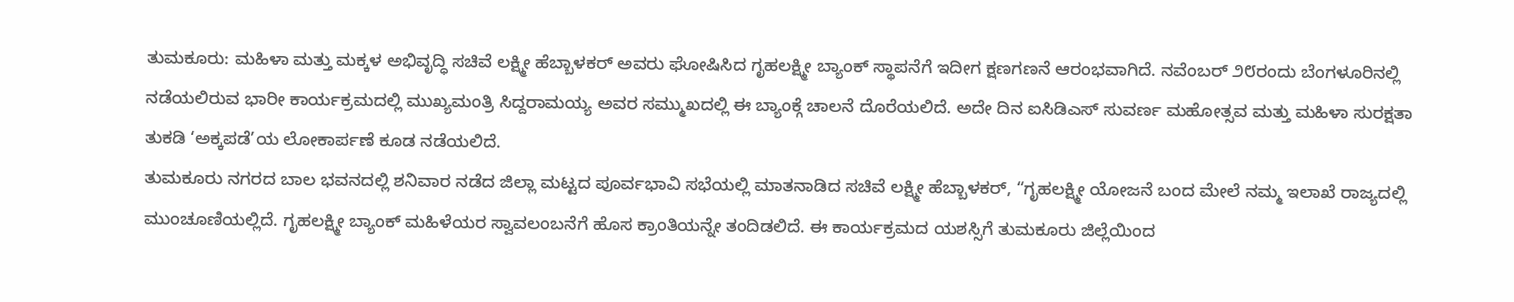ತುಮಕೂರು: ಮಹಿಳಾ ಮತ್ತು ಮಕ್ಕಳ ಅಭಿವೃದ್ಧಿ ಸಚಿವೆ ಲಕ್ಷ್ಮೀ ಹೆಬ್ಬಾಳಕರ್ ಅವರು ಘೋಷಿಸಿದ ಗೃಹಲಕ್ಷ್ಮೀ ಬ್ಯಾಂಕ್ ಸ್ಥಾಪನೆಗೆ ಇದೀಗ ಕ್ಷಣಗಣನೆ ಆರಂಭವಾಗಿದೆ. ನವೆಂಬರ್ ೨೮ರಂದು ಬೆಂಗಳೂರಿನಲ್ಲಿ ನಡೆಯಲಿರುವ ಭಾರೀ ಕಾರ್ಯಕ್ರಮದಲ್ಲಿ ಮುಖ್ಯಮಂತ್ರಿ ಸಿದ್ದರಾಮಯ್ಯ ಅವರ ಸಮ್ಮುಖದಲ್ಲಿ ಈ ಬ್ಯಾಂಕ್ಗೆ ಚಾಲನೆ ದೊರೆಯಲಿದೆ. ಅದೇ ದಿನ ಐಸಿಡಿಎಸ್ ಸುವರ್ಣ ಮಹೋತ್ಸವ ಮತ್ತು ಮಹಿಳಾ ಸುರಕ್ಷತಾ ತುಕಡಿ ‘ಅಕ್ಕಪಡೆ’ಯ ಲೋಕಾರ್ಪಣೆ ಕೂಡ ನಡೆಯಲಿದೆ.
ತುಮಕೂರು ನಗರದ ಬಾಲ ಭವನದಲ್ಲಿ ಶನಿವಾರ ನಡೆದ ಜಿಲ್ಲಾ ಮಟ್ಟದ ಪೂರ್ವಭಾವಿ ಸಭೆಯಲ್ಲಿ ಮಾತನಾಡಿದ ಸಚಿವೆ ಲಕ್ಷ್ಮೀ ಹೆಬ್ಬಾಳಕರ್, “ಗೃಹಲಕ್ಷ್ಮೀ ಯೋಜನೆ ಬಂದ ಮೇಲೆ ನಮ್ಮ ಇಲಾಖೆ ರಾಜ್ಯದಲ್ಲಿ ಮುಂಚೂಣಿಯಲ್ಲಿದೆ. ಗೃಹಲಕ್ಷ್ಮೀ ಬ್ಯಾಂಕ್ ಮಹಿಳೆಯರ ಸ್ವಾವಲಂಬನೆಗೆ ಹೊಸ ಕ್ರಾಂತಿಯನ್ನೇ ತಂದಿಡಲಿದೆ. ಈ ಕಾರ್ಯಕ್ರಮದ ಯಶಸ್ಸಿಗೆ ತುಮಕೂರು ಜಿಲ್ಲೆಯಿಂದ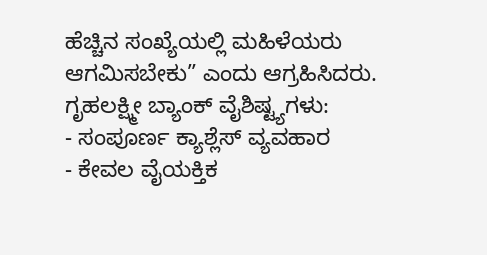ಹೆಚ್ಚಿನ ಸಂಖ್ಯೆಯಲ್ಲಿ ಮಹಿಳೆಯರು ಆಗಮಿಸಬೇಕು” ಎಂದು ಆಗ್ರಹಿಸಿದರು.
ಗೃಹಲಕ್ಷ್ಮೀ ಬ್ಯಾಂಕ್ ವೈಶಿಷ್ಟ್ಯಗಳು:
- ಸಂಪೂರ್ಣ ಕ್ಯಾಶ್ಲೆಸ್ ವ್ಯವಹಾರ
- ಕೇವಲ ವೈಯಕ್ತಿಕ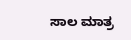ಸಾಲ ಮಾತ್ರ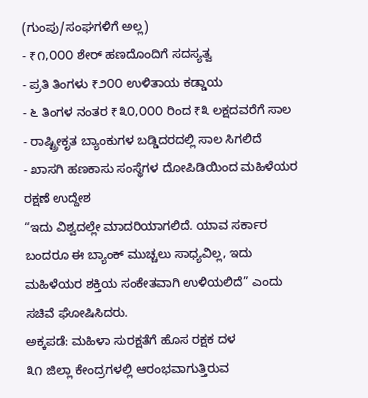(ಗುಂಪು/ಸಂಘಗಳಿಗೆ ಅಲ್ಲ)
- ₹೧,೦೦೦ ಶೇರ್ ಹಣದೊಂದಿಗೆ ಸದಸ್ಯತ್ವ
- ಪ್ರತಿ ತಿಂಗಳು ₹೨೦೦ ಉಳಿತಾಯ ಕಡ್ಡಾಯ
- ೬ ತಿಂಗಳ ನಂತರ ₹೩೦,೦೦೦ ರಿಂದ ₹೩ ಲಕ್ಷದವರೆಗೆ ಸಾಲ
- ರಾಷ್ಟ್ರೀಕೃತ ಬ್ಯಾಂಕುಗಳ ಬಡ್ಡಿದರದಲ್ಲಿ ಸಾಲ ಸಿಗಲಿದೆ
- ಖಾಸಗಿ ಹಣಕಾಸು ಸಂಸ್ಥೆಗಳ ದೋಪಿಡಿಯಿಂದ ಮಹಿಳೆಯರ ರಕ್ಷಣೆ ಉದ್ದೇಶ
“ಇದು ವಿಶ್ವದಲ್ಲೇ ಮಾದರಿಯಾಗಲಿದೆ. ಯಾವ ಸರ್ಕಾರ ಬಂದರೂ ಈ ಬ್ಯಾಂಕ್ ಮುಚ್ಚಲು ಸಾಧ್ಯವಿಲ್ಲ, ಇದು ಮಹಿಳೆಯರ ಶಕ್ತಿಯ ಸಂಕೇತವಾಗಿ ಉಳಿಯಲಿದೆ” ಎಂದು ಸಚಿವೆ ಘೋಷಿಸಿದರು.
ಅಕ್ಕಪಡೆ: ಮಹಿಳಾ ಸುರಕ್ಷತೆಗೆ ಹೊಸ ರಕ್ಷಕ ದಳ
೩೧ ಜಿಲ್ಲಾ ಕೇಂದ್ರಗಳಲ್ಲಿ ಆರಂಭವಾಗುತ್ತಿರುವ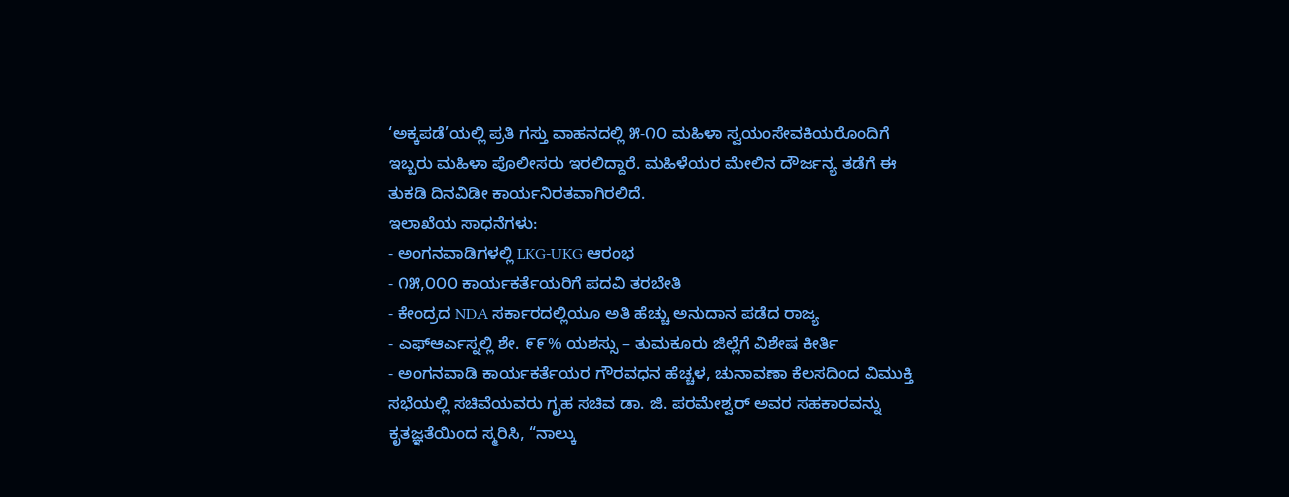‘ಅಕ್ಕಪಡೆ’ಯಲ್ಲಿ ಪ್ರತಿ ಗಸ್ತು ವಾಹನದಲ್ಲಿ ೫-೧೦ ಮಹಿಳಾ ಸ್ವಯಂಸೇವಕಿಯರೊಂದಿಗೆ ಇಬ್ಬರು ಮಹಿಳಾ ಪೊಲೀಸರು ಇರಲಿದ್ದಾರೆ. ಮಹಿಳೆಯರ ಮೇಲಿನ ದೌರ್ಜನ್ಯ ತಡೆಗೆ ಈ ತುಕಡಿ ದಿನವಿಡೀ ಕಾರ್ಯನಿರತವಾಗಿರಲಿದೆ.
ಇಲಾಖೆಯ ಸಾಧನೆಗಳು:
- ಅಂಗನವಾಡಿಗಳಲ್ಲಿ LKG-UKG ಆರಂಭ
- ೧೫,೦೦೦ ಕಾರ್ಯಕರ್ತೆಯರಿಗೆ ಪದವಿ ತರಬೇತಿ
- ಕೇಂದ್ರದ NDA ಸರ್ಕಾರದಲ್ಲಿಯೂ ಅತಿ ಹೆಚ್ಚು ಅನುದಾನ ಪಡೆದ ರಾಜ್ಯ
- ಎಫ್ಆರ್ಎಸ್ನಲ್ಲಿ ಶೇ. ೯೯% ಯಶಸ್ಸು – ತುಮಕೂರು ಜಿಲ್ಲೆಗೆ ವಿಶೇಷ ಕೀರ್ತಿ
- ಅಂಗನವಾಡಿ ಕಾರ್ಯಕರ್ತೆಯರ ಗೌರವಧನ ಹೆಚ್ಚಳ, ಚುನಾವಣಾ ಕೆಲಸದಿಂದ ವಿಮುಕ್ತಿ
ಸಭೆಯಲ್ಲಿ ಸಚಿವೆಯವರು ಗೃಹ ಸಚಿವ ಡಾ. ಜಿ. ಪರಮೇಶ್ವರ್ ಅವರ ಸಹಕಾರವನ್ನು ಕೃತಜ್ಞತೆಯಿಂದ ಸ್ಮರಿಸಿ, “ನಾಲ್ಕು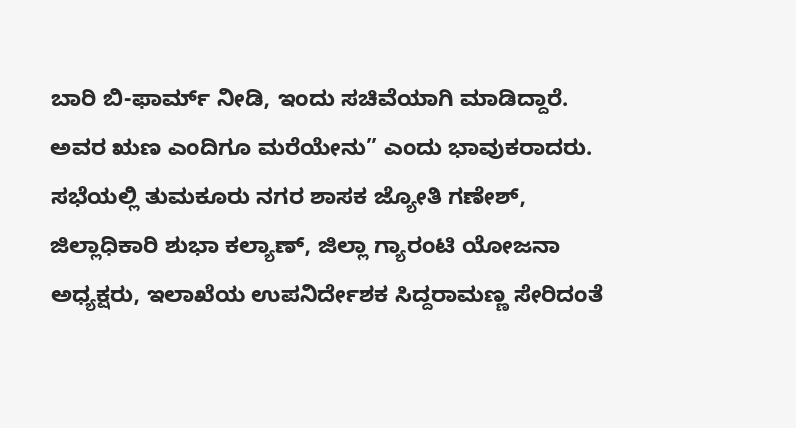ಬಾರಿ ಬಿ-ಫಾರ್ಮ್ ನೀಡಿ, ಇಂದು ಸಚಿವೆಯಾಗಿ ಮಾಡಿದ್ದಾರೆ. ಅವರ ಋಣ ಎಂದಿಗೂ ಮರೆಯೇನು” ಎಂದು ಭಾವುಕರಾದರು.
ಸಭೆಯಲ್ಲಿ ತುಮಕೂರು ನಗರ ಶಾಸಕ ಜ್ಯೋತಿ ಗಣೇಶ್, ಜಿಲ್ಲಾಧಿಕಾರಿ ಶುಭಾ ಕಲ್ಯಾಣ್, ಜಿಲ್ಲಾ ಗ್ಯಾರಂಟಿ ಯೋಜನಾ ಅಧ್ಯಕ್ಷರು, ಇಲಾಖೆಯ ಉಪನಿರ್ದೇಶಕ ಸಿದ್ದರಾಮಣ್ಣ ಸೇರಿದಂತೆ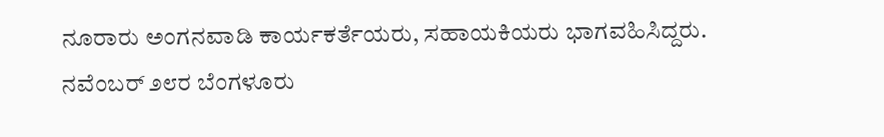ನೂರಾರು ಅಂಗನವಾಡಿ ಕಾರ್ಯಕರ್ತೆಯರು, ಸಹಾಯಕಿಯರು ಭಾಗವಹಿಸಿದ್ದರು.
ನವೆಂಬರ್ ೨೮ರ ಬೆಂಗಳೂರು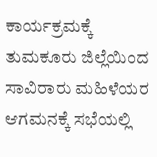ಕಾರ್ಯಕ್ರಮಕ್ಕೆ ತುಮಕೂರು ಜಿಲ್ಲೆಯಿಂದ ಸಾವಿರಾರು ಮಹಿಳೆಯರ ಆಗಮನಕ್ಕೆ ಸಭೆಯಲ್ಲಿ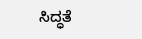ಸಿದ್ಧತೆ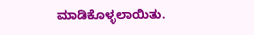ಮಾಡಿಕೊಳ್ಳಲಾಯಿತು.